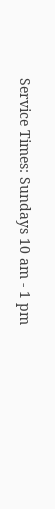Service Times: Sundays 10 am - 1 pm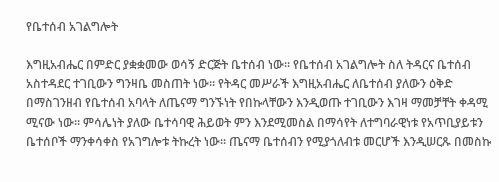የቤተሰብ አገልግሎት

እግዚአብሔር በምድር ያቋቋመው ወሳኝ ድርጅት ቤተሰብ ነው። የቤተሰብ አገልግሎት ስለ ትዳርና ቤተሰብ አስተዳደር ተገቢውን ግንዛቤ መስጠት ነው። የትዳር መሥራች እግዚአብሔር ለቤተሰብ ያለውን ዕቅድ በማስገንዘብ የቤተሰብ አባላት ለጤናማ ግንኙነት የበኩላቸውን እንዲወጡ ተገቢውን እገዛ ማመቻቸት ቀዳሚ ሚናው ነው። ምሳሌነት ያለው ቤተሳባዊ ሕይወት ምን እንደሚመስል በማሳየት ለተግባራዊነቱ የአጥቢያይቱን ቤተሰቦች ማንቀሳቀስ የአገግሎቱ ትኩረት ነው። ጤናማ ቤተሰብን የሚያጎለብቱ መርሆች እንዲሠርጹ በመስኩ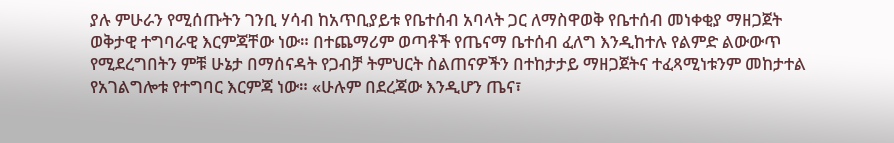ያሉ ምሁራን የሚሰጡትን ገንቢ ሃሳብ ከአጥቢያይቱ የቤተሰብ አባላት ጋር ለማስዋወቅ የቤተሰብ መነቀቂያ ማዘጋጀት ወቅታዊ ተግባራዊ እርምጃቸው ነው። በተጨማሪም ወጣቶች የጤናማ ቤተሰብ ፈለግ እንዲከተሉ የልምድ ልውውጥ የሚደረግበትን ምቹ ሁኔታ በማሰናዳት የጋብቻ ትምህርት ስልጠናዎችን በተከታታይ ማዘጋጀትና ተፈጻሚነቱንም መከታተል የአገልግሎቱ የተግባር እርምጃ ነው። «ሁሉም በደረጃው እንዲሆን ጤና፣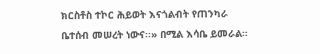ክርስቶስ ተኮር ሕይወት እናጎልብት የጠንካራ ቤተሰብ መሠረት ነውና፡፡» በሚል እሳቤ ይመራል።